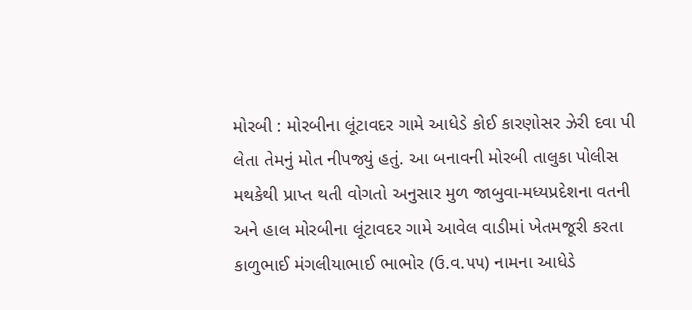મોરબી : મોરબીના લૂંટાવદર ગામે આધેડે કોઈ કારણોસર ઝેરી દવા પી લેતા તેમનું મોત નીપજ્યું હતું. આ બનાવની મોરબી તાલુકા પોલીસ મથકેથી પ્રાપ્ત થતી વોગતો અનુસાર મુળ જાબુવા-મધ્યપ્રદેશના વતની અને હાલ મોરબીના લૂંટાવદર ગામે આવેલ વાડીમાં ખેતમજૂરી કરતા કાળુભાઈ મંગલીયાભાઈ ભાભોર (ઉ.વ.૫૫) નામના આધેડે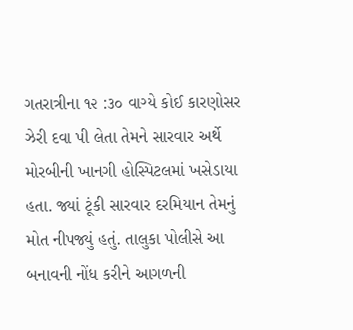ગતરાત્રીના ૧૨ :૩૦ વાગ્યે કોઈ કારણોસર ઝેરી દવા પી લેતા તેમને સારવાર અર્થે મોરબીની ખાનગી હોસ્પિટલમાં ખસેડાયા હતા. જ્યાં ટૂંકી સારવાર દરમિયાન તેમનું મોત નીપજ્યું હતું. તાલુકા પોલીસે આ બનાવની નોંધ કરીને આગળની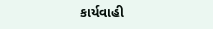કાર્યવાહી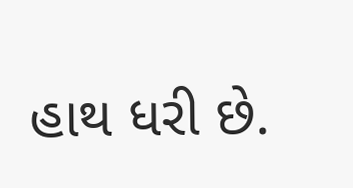હાથ ધરી છે.